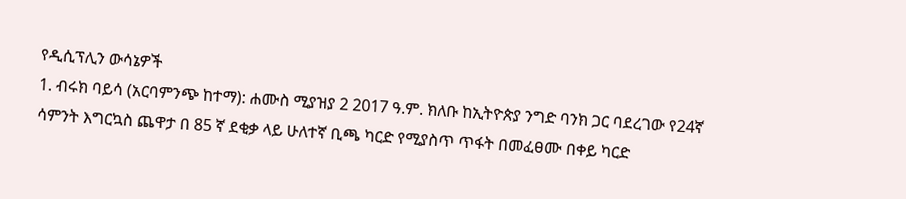የዲሲፕሊን ውሳኔዎች
1. ብሩክ ባይሳ (አርባምንጭ ከተማ): ሐሙስ ሚያዝያ 2 2017 ዓ.ም. ክለቡ ከኢትዮጵያ ንግድ ባንክ ጋር ባደረገው የ24ኛ ሳምንት እግርኳስ ጨዋታ በ 85 ኛ ደቂቃ ላይ ሁለተኛ ቢጫ ካርድ የሚያስጥ ጥፋት በመፈፀሙ በቀይ ካርድ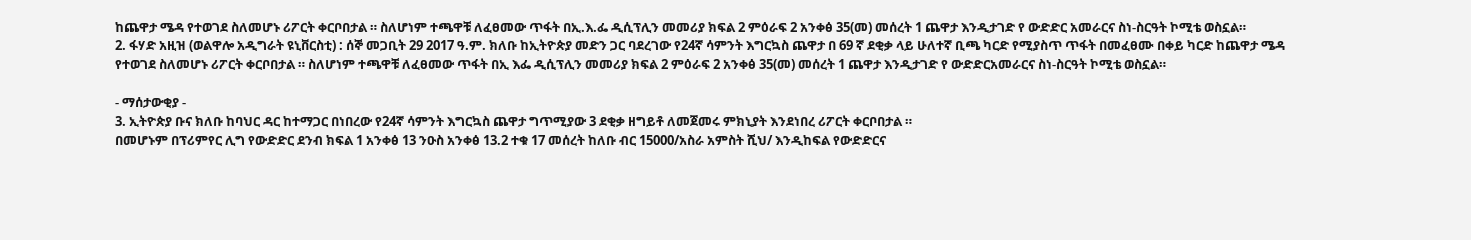ከጨዋታ ሜዳ የተወገደ ስለመሆኑ ሪፖርት ቀርቦበታል ። ስለሆነም ተጫዋቹ ለፈፀመው ጥፋት በኢ.እ.ፌ ዲሲፕሊን መመሪያ ክፍል 2 ምዕራፍ 2 አንቀፅ 35(መ) መሰረት 1 ጨዋታ እንዲታገድ የ ውድድር አመራርና ስነ-ስርዓት ኮሚቴ ወስኗል።
2. ፋሃድ አዚዝ (ወልዋሎ አዲግራት ዩኒቨርስቲ) : ሰኞ መጋቢት 29 2017 ዓ.ም. ክለቡ ከኢትዮጵያ መድን ጋር ባደረገው የ24ኛ ሳምንት እግርኳስ ጨዋታ በ 69 ኛ ደቂቃ ላይ ሁለተኛ ቢጫ ካርድ የሚያስጥ ጥፋት በመፈፀሙ በቀይ ካርድ ከጨዋታ ሜዳ የተወገደ ስለመሆኑ ሪፖርት ቀርቦበታል ። ስለሆነም ተጫዋቹ ለፈፀመው ጥፋት በኢ እፌ ዲሲፕሊን መመሪያ ክፍል 2 ምዕራፍ 2 አንቀፅ 35(መ) መሰረት 1 ጨዋታ እንዲታገድ የ ውድድርአመራርና ስነ-ስርዓት ኮሚቴ ወስኗል።

- ማሰታውቂያ -
3. ኢትዮጵያ ቡና ክለቡ ከባህር ዳር ከተማጋር በነበረው የ24ኛ ሳምንት እግርኳስ ጨዋታ ግጥሚያው 3 ደቂቃ ዘግይቶ ለመጀመሩ ምክኒያት እንደነበረ ሪፖርት ቀርቦበታል ።
በመሆኑም በፕሪምየር ሊግ የውድድር ደንብ ክፍል 1 አንቀፅ 13 ንዑስ አንቀፅ 13.2 ተቁ 17 መሰረት ከለቡ ብር 15000/አስራ አምስት ሺህ/ እንዲከፍል የውድድርና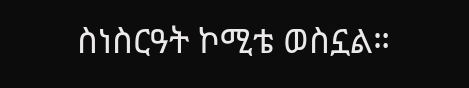ስነስርዓት ኮሚቴ ወስኗል።